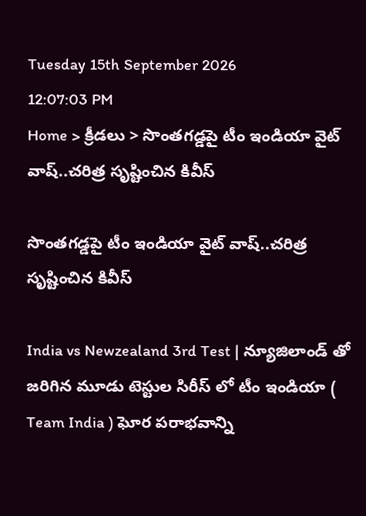Tuesday 15th September 2026
12:07:03 PM
Home > క్రీడలు > సొంతగడ్డపై టీం ఇండియా వైట్ వాష్..చరిత్ర సృష్టించిన కివీస్

సొంతగడ్డపై టీం ఇండియా వైట్ వాష్..చరిత్ర సృష్టించిన కివీస్

India vs Newzealand 3rd Test | న్యూజిలాండ్ తో జరిగిన మూడు టెస్టుల సిరీస్ లో టీం ఇండియా ( Team India ) ఘోర పరాభవాన్ని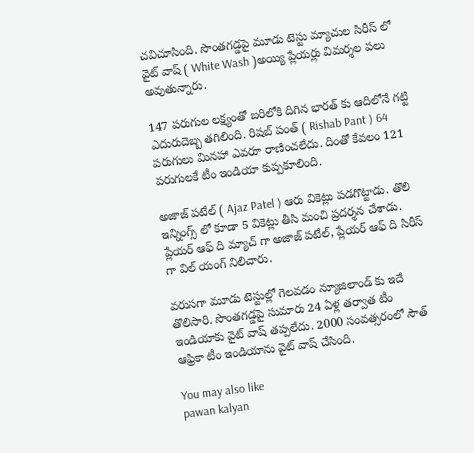చవిచూసింది. సొంతగడ్డపై మూడు టెస్టు మ్యాచుల సిరీస్ లో వైట్ వాష్ ( White Wash )అయ్యి ప్లేయర్లు విమర్శల పలు అవుతున్నారు.

147 పరుగుల లక్ష్యంతో బరిలోకి దిగిన భారత్ కు ఆదిలోనే గట్టి ఎదురుదెబ్బ తగిలింది. రిషబ్ పంత్ ( Rishab Pant ) 64 పరుగులు మినహా ఎవరూ రాణించలేదు. దింతో కేవలం 121 పరుగులకే టీం ఇండియా కుప్పకూలింది.

అజాజ్ పటేల్ ( Ajaz Patel ) ఆరు వికెట్లు పడగొట్టాడు. తొలి ఇన్నింగ్స్ లో కూడా 5 వికెట్లు తీసి మంచి ప్రదర్శన చేశాడు. ప్లేయర్ ఆఫ్ ది మ్యాచ్ గా అజాజ్ పటేల్, ప్లేయర్ ఆఫ్ ది సిరీస్ గా విల్ యంగ్ నిలిచారు.

వరుసగా మూడు టెస్టుల్లో గెలవడం న్యూజిలాండ్ కు ఇదే తొలిసారి. సొంతగడ్డపై సుమారు 24 ఏళ్ల తర్వాత టీం ఇండియాకు వైట్ వాష్ తప్పలేదు. 2000 సంవత్సరంలో సౌత్ ఆఫ్రికా టీం ఇండియాను వైట్ వాష్ చేసింది.

You may also like
pawan kalyan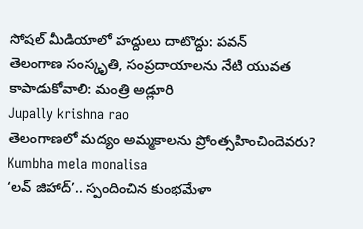సోషల్ మీడియాలో హద్దులు దాటొద్దు: పవన్
తెలంగాణ సంస్కృతి, సంప్రదాయాలను నేటి యువత కాపాడుకోవాలి: మంత్రి అడ్లూరి
Jupally krishna rao
తెలంగాణలో మ‌ద్యం అమ్మ‌కాల‌ను ప్రోంత్స‌హించిందెవ‌రు?
Kumbha mela monalisa
‘లవ్ జిహాద్’.. స్పందించిన కుంభమేళా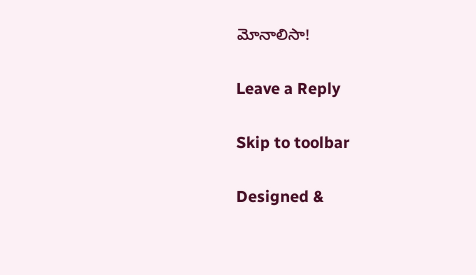మోనాలిసా!

Leave a Reply

Skip to toolbar

Designed &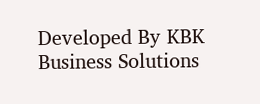Developed By KBK Business Solutions